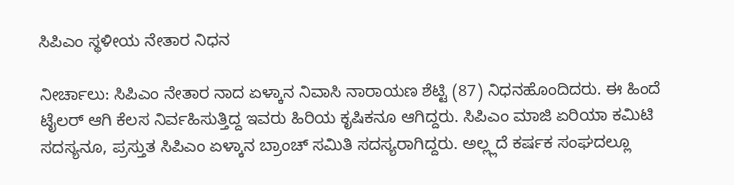ಸಿಪಿಎಂ ಸ್ಥಳೀಯ ನೇತಾರ ನಿಧನ

ನೀರ್ಚಾಲು: ಸಿಪಿಎಂ ನೇತಾರ ನಾದ ಏಳ್ಕಾನ ನಿವಾಸಿ ನಾರಾಯಣ ಶೆಟ್ಟಿ (87) ನಿಧನಹೊಂದಿದರು. ಈ ಹಿಂದೆ ಟೈಲರ್ ಆಗಿ ಕೆಲಸ ನಿರ್ವಹಿಸುತ್ತಿದ್ದ ಇವರು ಹಿರಿಯ ಕೃಷಿಕನೂ ಆಗಿದ್ದರು. ಸಿಪಿಎಂ ಮಾಜಿ ಏರಿಯಾ ಕಮಿಟಿ ಸದಸ್ಯನೂ, ಪ್ರಸ್ತುತ ಸಿಪಿಎಂ ಏಳ್ಕಾನ ಬ್ರಾಂಚ್ ಸಮಿತಿ ಸದಸ್ಯರಾಗಿದ್ದರು. ಅಲ್ಲ್ಲದೆ ಕರ್ಷಕ ಸಂಘದಲ್ಲೂ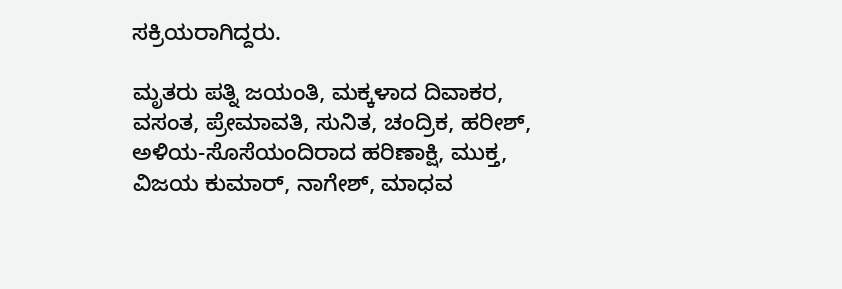ಸಕ್ರಿಯರಾಗಿದ್ದರು.

ಮೃತರು ಪತ್ನಿ ಜಯಂತಿ, ಮಕ್ಕಳಾದ ದಿವಾಕರ, ವಸಂತ, ಪ್ರೇಮಾವತಿ, ಸುನಿತ, ಚಂದ್ರಿಕ, ಹರೀಶ್, ಅಳಿಯ-ಸೊಸೆಯಂದಿರಾದ ಹರಿಣಾಕ್ಷಿ, ಮುಕ್ತ, ವಿಜಯ ಕುಮಾರ್, ನಾಗೇಶ್, ಮಾಧವ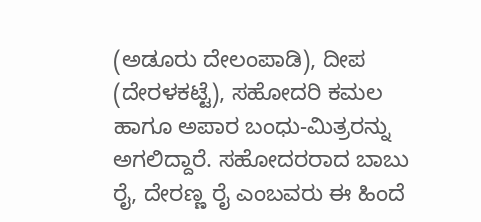(ಅಡೂರು ದೇಲಂಪಾಡಿ), ದೀಪ (ದೇರಳಕಟ್ಟೆ), ಸಹೋದರಿ ಕಮಲ ಹಾಗೂ ಅಪಾರ ಬಂಧು-ಮಿತ್ರರನ್ನು ಅಗಲಿದ್ದಾರೆ. ಸಹೋದರರಾದ ಬಾಬು ರೈ, ದೇರಣ್ಣ ರೈ ಎಂಬವರು ಈ ಹಿಂದೆ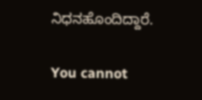ನಿಧನಹೊಂದಿದ್ದಾರೆ.

You cannot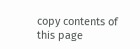copy contents of this page